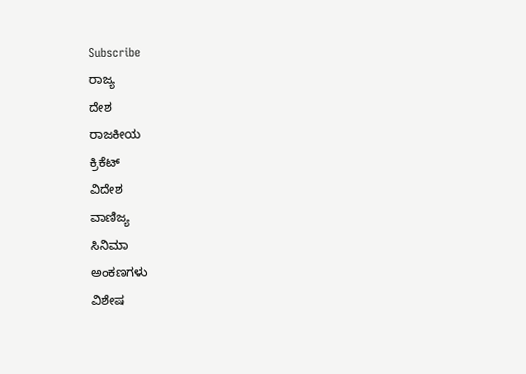Subscribe
ರಾಜ್ಯ
ದೇಶ
ರಾಜಕೀಯ
ಕ್ರಿಕೆಟ್
ವಿದೇಶ
ವಾಣಿಜ್ಯ
ಸಿನಿಮಾ
ಅಂಕಣಗಳು
ವಿಶೇಷ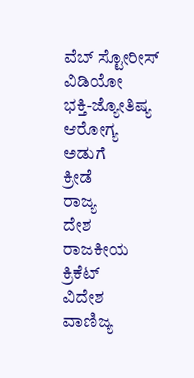ವೆಬ್ ಸ್ಟೋರೀಸ್
ವಿಡಿಯೋ
ಭಕ್ತಿ-ಜ್ಯೋತಿಷ್ಯ
ಆರೋಗ್ಯ
ಅಡುಗೆ
ಕ್ರೀಡೆ
ರಾಜ್ಯ
ದೇಶ
ರಾಜಕೀಯ
ಕ್ರಿಕೆಟ್
ವಿದೇಶ
ವಾಣಿಜ್ಯ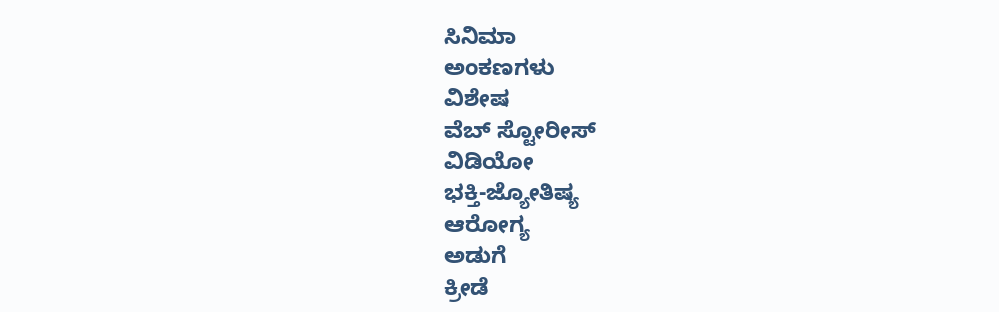ಸಿನಿಮಾ
ಅಂಕಣಗಳು
ವಿಶೇಷ
ವೆಬ್ ಸ್ಟೋರೀಸ್
ವಿಡಿಯೋ
ಭಕ್ತಿ-ಜ್ಯೋತಿಷ್ಯ
ಆರೋಗ್ಯ
ಅಡುಗೆ
ಕ್ರೀಡೆ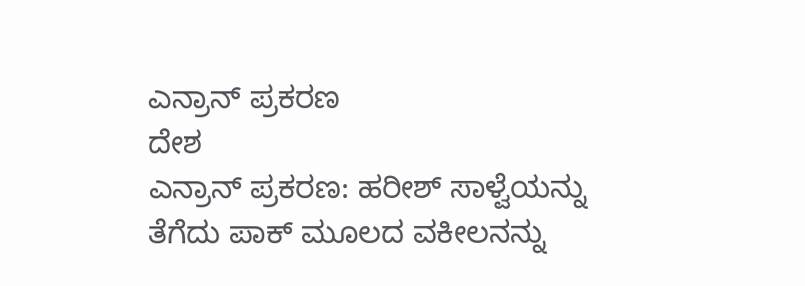ಎನ್ರಾನ್ ಪ್ರಕರಣ
ದೇಶ
ಎನ್ರಾನ್ ಪ್ರಕರಣ: ಹರೀಶ್ ಸಾಳ್ವೆಯನ್ನು ತೆಗೆದು ಪಾಕ್ ಮೂಲದ ವಕೀಲನನ್ನು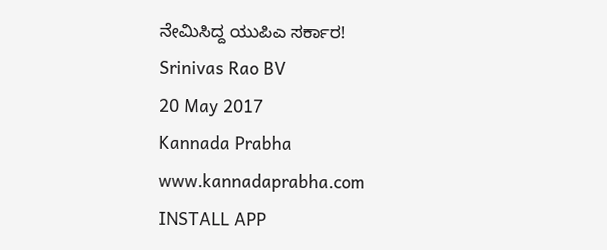ನೇಮಿಸಿದ್ದ ಯುಪಿಎ ಸರ್ಕಾರ!
Srinivas Rao BV
20 May 2017
Kannada Prabha
www.kannadaprabha.com
INSTALL APP